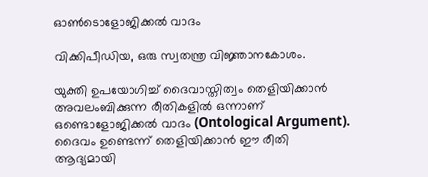ഓണ്‍ടൊളോജിക്കല്‍ വാദം

വിക്കിപീഡിയ, ഒരു സ്വതന്ത്ര വിജ്ഞാനകോശം.

യുക്തി ഉപയോഗിച്ച് ദൈവാസ്തിത്വം തെളിയിക്കാന്‍ അവലംബിക്കുന്ന രീതികളില്‍ ഒന്നാണ് ഒണ്ടൊളോജിക്കല്‍ വാദം (Ontological Argument). ദൈവം ഉണ്ടെന്ന് തെളിയിക്കാന്‍ ഈ രീതി ആദ്യമായി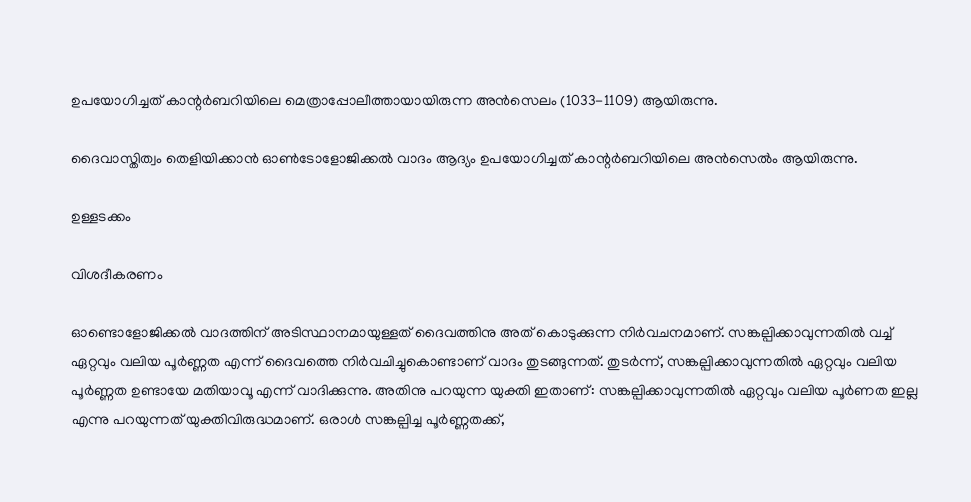ഉപയോഗിച്ചത് കാന്റര്‍ബറിയിലെ മെത്രാപ്പോലീത്തായായിരുന്ന അന്‍സെലം (1033-1109) ആയിരുന്നു.

ദൈവാസ്തിത്വം തെളിയിക്കാന്‍ ഓണ്‍‌ടോളോജിക്കല്‍ വാദം ആദ്യം ഉപയോഗിച്ചത് കാന്റര്‍ബറിയിലെ അന്‍സെല്‍ം ആയിരുന്നു.

ഉള്ളടക്കം

വിശദീകരണം

ഓണ്ടൊളോജിക്കല്‍ വാദത്തിന് അടിസ്ഥാനമായുള്ളത് ദൈവത്തിനു അത് കൊടുക്കുന്ന നിര്‍‌വചനമാണ്. സങ്കല്പിക്കാവുന്നതില്‍ വച്ച് ഏറ്റവും വലിയ പൂര്‍ണ്ണത എന്ന് ദൈവത്തെ നിര്‍‌വചിച്ചുകൊണ്ടാണ് വാദം തുടങ്ങുന്നത്. തുടര്‍ന്ന്, സങ്കല്പിക്കാവുന്നതില്‍ ഏറ്റവും വലിയ പൂര്‍ണ്ണത ഉണ്ടായേ മതിയാവൂ എന്ന് വാദിക്കുന്നു. അതിനു പറയുന്ന യുക്തി ഇതാണ്: സങ്കല്പിക്കാവുന്നതില്‍ ഏറ്റവും വലിയ പൂര്‍ണത ഇല്ല എന്നു പറയുന്നത് യുക്തിവിരുദ്ധമാണ്. ഒരാള്‍ സങ്കല്പിച്ച പൂര്‍ണ്ണതക്ക്,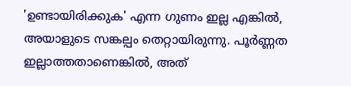'ഉണ്ടായിരിക്കുക' എന്ന ഗുണം ഇല്ല എങ്കില്‍, അയാളുടെ സങ്കല്പം തെറ്റായിരുന്നു. പൂര്‍ണ്ണത ഇല്ലാത്തതാണെങ്കില്‍‍, അത്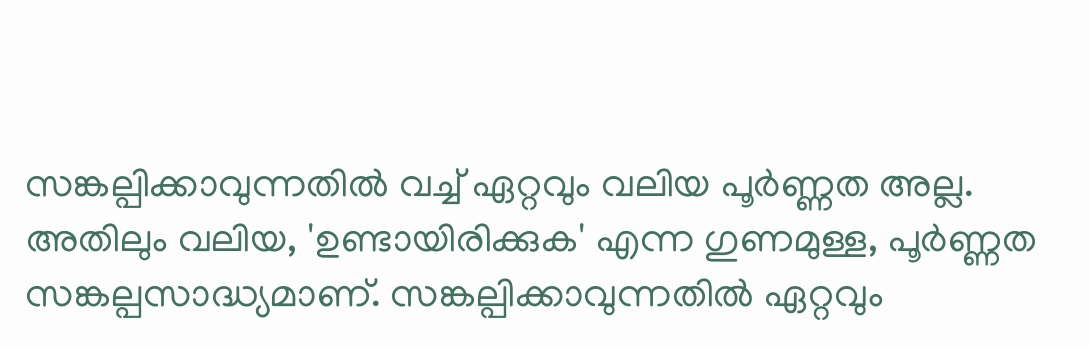സങ്കല്പിക്കാവുന്നതില്‍ വച്ച് ഏറ്റവും വലിയ പൂര്‍ണ്ണത അല്ല. അതിലും വലിയ, 'ഉണ്ടായിരിക്കുക' എന്ന ഗുണമുള്ള, പൂര്‍ണ്ണത സങ്കല്പസാദ്ധ്യമാണ്. സങ്കല്പിക്കാവുന്നതില്‍ ഏറ്റവും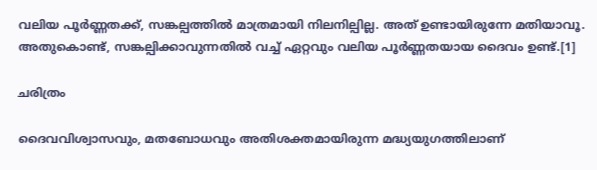വലിയ പൂര്‍ണ്ണതക്ക്, സങ്കല്പത്തില്‍ മാത്രമായി നിലനില്പില്ല. അത് ഉണ്ടായിരുന്നേ മതിയാവൂ. അതുകൊണ്ട്, സങ്കല്പിക്കാവുന്നതില്‍ വച്ച് ഏറ്റവും വലിയ പൂര്‍ണ്ണതയായ ദൈവം ഉണ്ട്.[1]

ചരിത്രം

ദൈവവിശ്വാസവും, മതബോധവും അതിശക്തമായിരുന്ന മദ്ധ്യയുഗത്തിലാണ്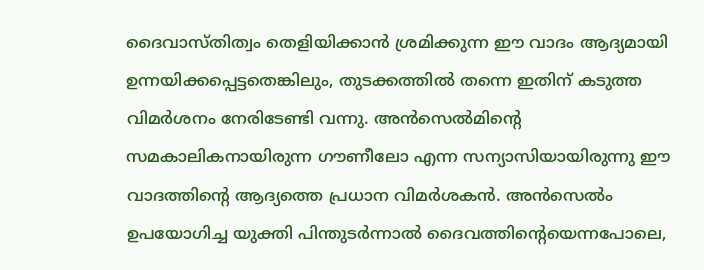ദൈവാസ്തിത്വം തെളിയിക്കാന്‍ ശ്രമിക്കുന്ന ഈ വാദം ആദ്യമായി ഉന്നയിക്കപ്പെട്ടതെങ്കിലും, തുടക്കത്തില്‍ തന്നെ ഇതിന് കടുത്ത വിമര്‍ശനം നേരിടേണ്ടി വന്നു. അന്‍സെല്‍മിന്റെ സമകാലികനായിരുന്ന ഗൗണീലോ എന്ന സന്യാസിയായിരുന്നു ഈ വാദത്തിന്റെ ആദ്യത്തെ പ്രധാന വിമര്‍ശകന്‍. അന്‍സെല്‍ം ഉപയോഗിച്ച യുക്തി പിന്തുടര്‍ന്നാല്‍ ദൈവത്തിന്റെയെന്നപോലെ,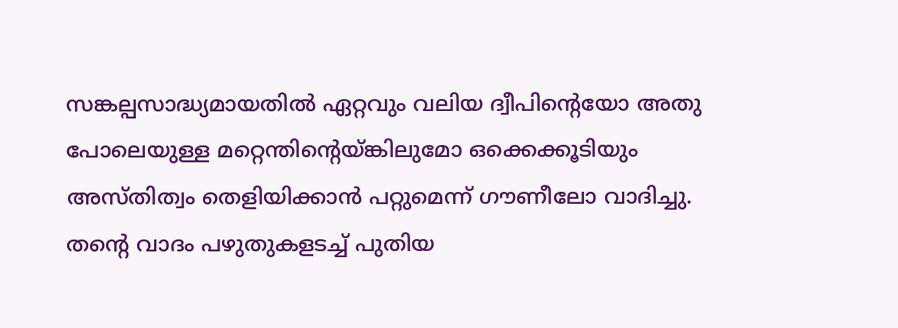സങ്കല്പസാദ്ധ്യമായതില്‍ ഏറ്റവും വലിയ ദ്വീപിന്റെയോ അതു പോലെയുള്ള മറ്റെന്തിന്റെയ്ങ്കിലുമോ ഒക്കെക്കൂടിയും അസ്തിത്വം തെളിയിക്കാന്‍ പറ്റുമെന്ന് ഗൗണീലോ വാദിച്ചു. തന്റെ വാദം പഴുതുകളടച്ച് പുതിയ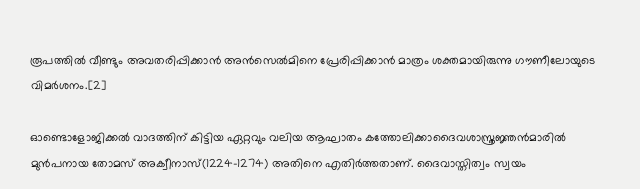രൂപത്തില്‍ വീണ്ടും അവതരിപ്പിക്കാന്‍ അന്‍സെല്‍മിനെ പ്രേരിപ്പിക്കാന്‍ മാത്രം ശക്തമായിരുന്നു ഗൗണീലോയുടെ വിമര്‍ശനം.[2]

ഓണ്ടൊളോജിക്കല്‍ വാദത്തിന് കിട്ടിയ ഏറ്റവും വലിയ ആഘാതം കത്തോലിക്കാദൈവശാസ്ത്രജ്ഞന്‍മാരില്‍ മുന്‍പനായ തോമസ് അക്വീനാസ്(1224-1274) അതിനെ എതിര്‍ത്തതാണ്. ദൈവാസ്തിത്വം സ്വയം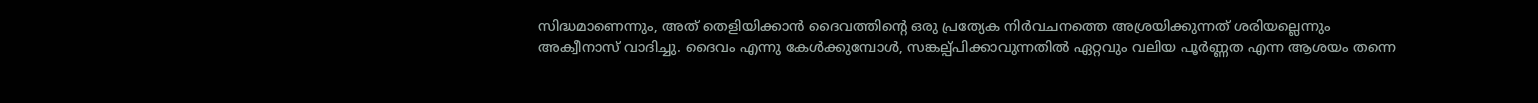സിദ്ധമാണെന്നും, അത് തെളിയിക്കാന്‍ ദൈവത്തിന്റെ ഒരു പ്രത്യേക നിര്‍‌വചനത്തെ അശ്രയിക്കുന്നത് ശരിയല്ലെന്നും അക്വീനാസ് വാദിച്ചു. ദൈവം എന്നു കേള്‍ക്കുമ്പോള്‍, സങ്കല്പ്പിക്കാവുന്നതില്‍ ഏറ്റവും വലിയ പൂര്‍ണ്ണത എന്ന ആശയം തന്നെ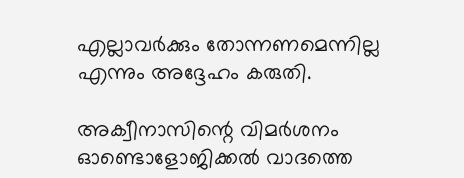എല്ലാവര്‍ക്കും തോന്നണമെന്നില്ല എന്നും അദ്ദേഹം കരുതി.

അക്വീനാസിന്റെ വിമര്‍ശനം ഓണ്ടൊളോജിക്കല്‍ വാദത്തെ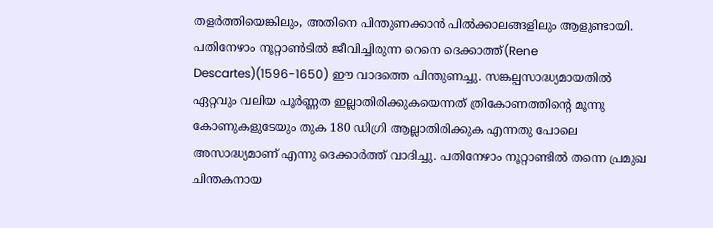തളര്‍ത്തിയെങ്കിലും, അതിനെ പിന്തുണക്കാന്‍ പില്‍ക്കാലങ്ങളിലും ആളുണ്ടായി. പതിനേഴാം നൂറ്റാണ്‍ടില്‍ ജീവിച്ചിരുന്ന റെനെ ദെക്കാത്ത്(Rene Descartes)(1596-1650) ഈ വാദത്തെ പിന്തുണച്ചു. സങ്കല്പസാദ്ധ്യമായതില്‍ ഏറ്റവും വലിയ പൂര്‍ണ്ണത ഇല്ലാതിരിക്കുകയെന്നത് ത്രികോണത്തിന്റെ മൂന്നു കോണുകളുടേയും തുക 180 ഡിഗ്രി ആല്ലാതിരിക്കുക എന്നതു പോലെ അസാദ്ധ്യമാണ് എന്നു ദെക്കാര്‍ത്ത് വാദിച്ചു. പതിനേഴാം നൂറ്റാണ്ടില്‍ തന്നെ പ്രമുഖ ചിന്തകനായ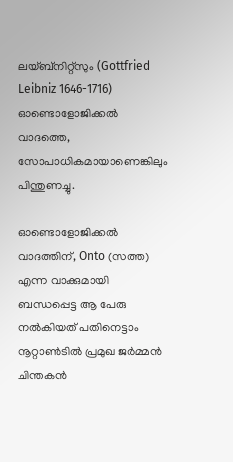ലയ്ബ്നിറ്റ്സും (Gottfried Leibniz 1646-1716) ഓണ്ടൊളോജിക്കല്‍ വാദത്തെ, സോപാധികമായാണെങ്കിലും പിന്തുണച്ചു.

ഓണ്ടൊളോജിക്കല്‍ വാദത്തിന്, Onto (സത്ത) എന്ന വാക്കുമായി ബന്ധപ്പെട്ട ആ പേരു നല്‍കിയത് പതിനെട്ടാം നൂറ്റാണ്‍ടില്‍ ‍പ്രമുഖ ജര്‍മ്മന്‍ ചിന്തകന്‍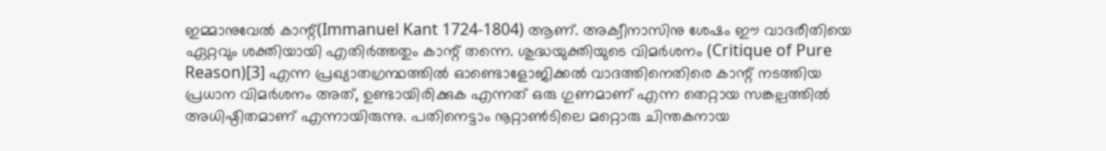ഇമ്മാനുവേല്‍ കാന്റ്(Immanuel Kant 1724-1804) ആണ്. അക്വീനാസിനു ശേഷം ഈ വാദരീതിയെ ഏറ്റവും ശക്തിയായി എതിര്‍ത്തതും കാന്റ് തന്നെ. ശുദ്ധയുക്തിയുടെ വിമര്‍ശനം (Critique of Pure Reason)[3] എന്ന പ്രഖ്യാതഗ്രന്ഥത്തില്‍ ഓണ്ടൊളോജിക്കല്‍ വാദത്തിനെതിരെ കാന്റ് നടത്തിയ പ്രധാന വിമര്‍ശനം അത്, ഉണ്ടായിരിക്കുക എന്നത് ഒരു ഗുണമാണ് എന്ന തെറ്റായ സങ്കല്പത്തില്‍‍ അധിഷ്ഠിതമാണ് എന്നായിരുന്നു. പതിനെട്ടാം നൂറ്റാണ്‍ടിലെ മറ്റൊരു ചിന്തകനായ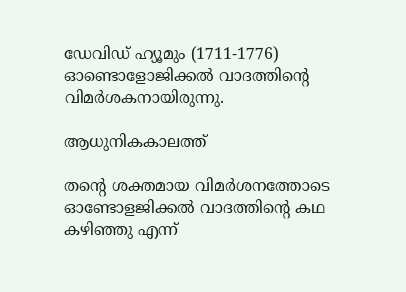ഡേവിഡ് ഹ്യൂമും (1711-1776) ഓണ്ടൊളോജിക്കല്‍ വാദത്തിന്റെ വിമര്‍ശകനായിരുന്നു.

ആധുനികകാലത്ത്

തന്റെ ശക്തമായ വിമര്‍ശനത്തോടെ ഓണ്ടോളജിക്കല്‍ വാദത്തിന്റെ കഥ കഴിഞ്ഞു എന്ന്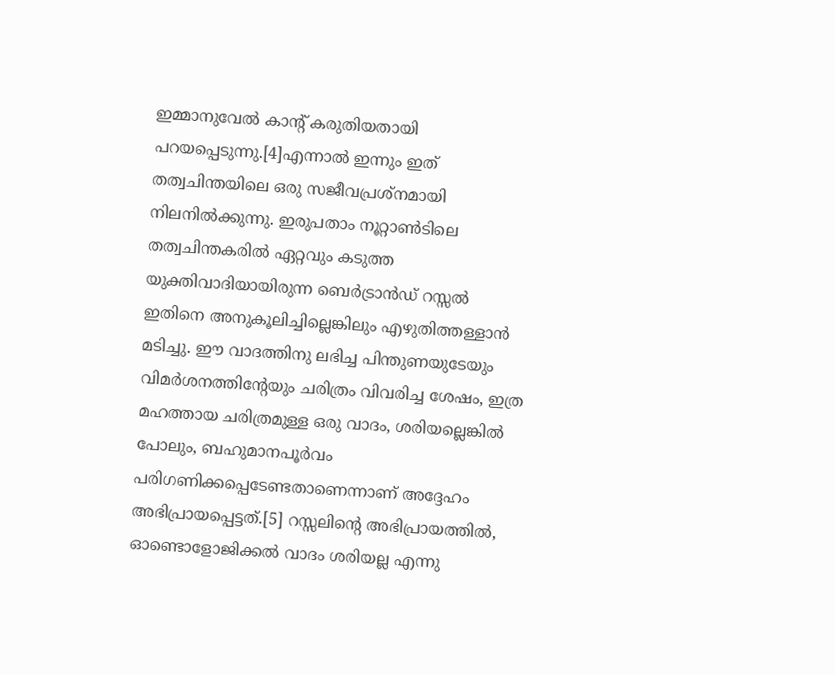ഇമ്മാനുവേല്‍ കാന്റ് കരുതിയതായി പറയപ്പെടുന്നു.[4]എന്നാല്‍ ഇന്നും ഇത് തത്വചിന്തയിലെ ഒരു സജീവപ്രശ്നമായി നിലനില്‍ക്കുന്നു. ഇരുപതാം നൂറ്റാണ്‍ടിലെ തത്വചിന്തകരില്‍ ഏറ്റവും കടുത്ത യുക്തിവാദിയായിരുന്ന ബെര്‍ട്രാന്‍‌ഡ് റസ്സല്‍ ഇതിനെ അനുകൂലിച്ചില്ലെങ്കിലും എഴുതിത്തള്ളാന്‍ മടിച്ചു. ഈ വാദത്തിനു ലഭിച്ച പിന്തുണയുടേയും വിമര്‍ശനത്തിന്റേയും ചരിത്രം വിവരിച്ച ശേഷം, ഇത്ര മഹത്തായ ചരിത്രമുള്ള ഒരു വാദം, ശരിയല്ലെങ്കില്‍ പോലും, ബഹുമാനപൂര്‍‌വം പരിഗണിക്കപ്പെടേണ്ടതാണെന്നാണ് അദ്ദേഹം അഭിപ്രായപ്പെട്ടത്.[5] റസ്സലിന്റെ അഭിപ്രായത്തില്‍, ഓണ്ടൊളോജിക്കല്‍ വാദം ശരിയല്ല എന്നു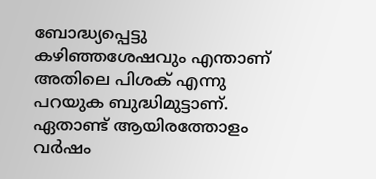ബോദ്ധ്യപ്പെട്ടു കഴിഞ്ഞശേഷവും എന്താണ് അതിലെ പിശക് എന്നു പറയുക ബുദ്ധിമുട്ടാണ്. ഏതാണ്ട് ആയിരത്തോളം വര്‍ഷം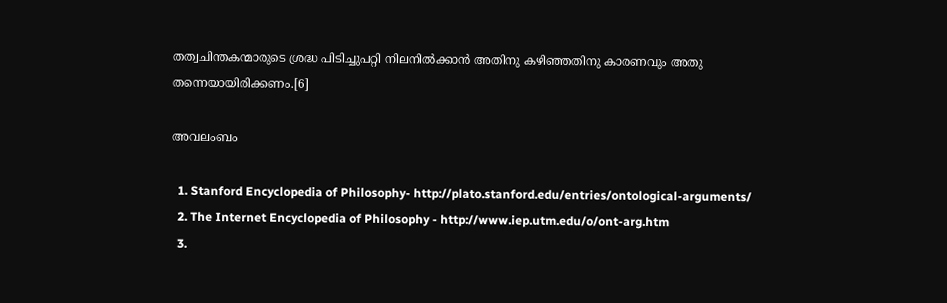തത്വചിന്തകന്മാരുടെ ശ്രദ്ധ പിടിച്ചുപറ്റി നിലനില്‍ക്കാന്‍ അതിനു കഴിഞ്ഞതിനു കാരണവും അതു തന്നെയായിരി‍ക്കണം.[6]

അവലംബം

  1. Stanford Encyclopedia of Philosophy- http://plato.stanford.edu/entries/ontological-arguments/
  2. The Internet Encyclopedia of Philosophy - http://www.iep.utm.edu/o/ont-arg.htm
  3.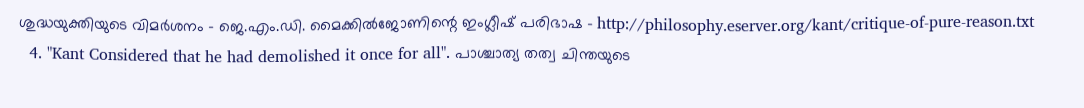ശുദ്ധയുക്തിയുടെ വിമര്‍ശനം - ജെ.എം.ഡി. മൈക്കില്‍ജോണിന്റെ ഇംഗ്ലീഷ് പരിഭാഷ - http://philosophy.eserver.org/kant/critique-of-pure-reason.txt
  4. "Kant Considered that he had demolished it once for all". പാശ്ചാത്യ തത്വ ചിന്തയുടെ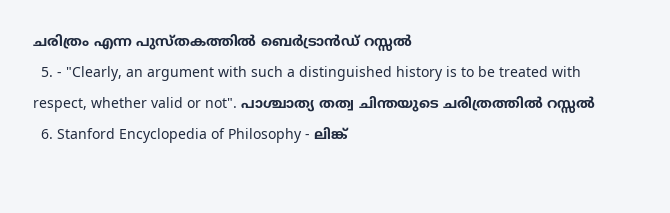ചരിത്രം എന്ന പുസ്തകത്തില്‍ ബെര്‍ട്രാന്‍ഡ് റസ്സ‌ല്‍
  5. - "Clearly, an argument with such a distinguished history is to be treated with respect, whether valid or not". പാശ്ചാത്യ തത്വ ചിന്തയുടെ ചരിത്രത്തില്‍ റസ്സല്‍
  6. Stanford Encyclopedia of Philosophy - ലിങ്ക്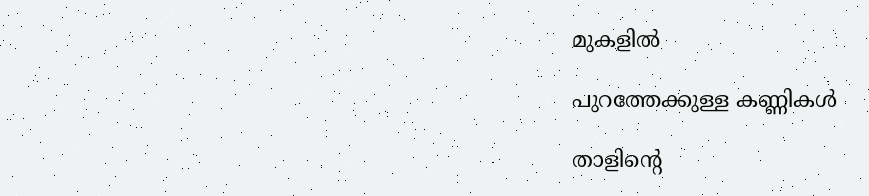മുകളില്‍

പുറത്തേക്കുള്ള കണ്ണികള്‍

താളിന്റെ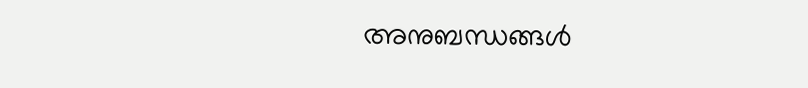അനുബന്ധങ്ങള്‍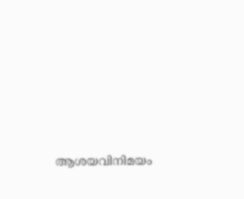ആശയവിനിമയം